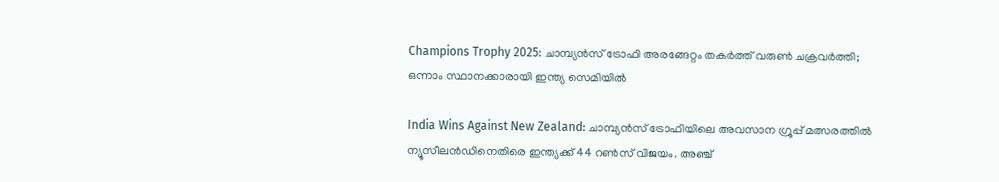Champions Trophy 2025: ചാമ്പ്യൻസ് ട്രോഫി അരങ്ങേറ്റം തകർത്ത് വരുൺ ചക്രവർത്തി; ഒന്നാം സ്ഥാനക്കാരായി ഇന്ത്യ സെമിയിൽ

India Wins Against New Zealand: ചാമ്പ്യൻസ് ട്രോഫിയിലെ അവസാന ഗ്രൂപ്പ് മത്സരത്തിൽ ന്യൂസീലൻഡിനെതിരെ ഇന്ത്യക്ക് 44 റൺസ് വിജയം. അഞ്ച്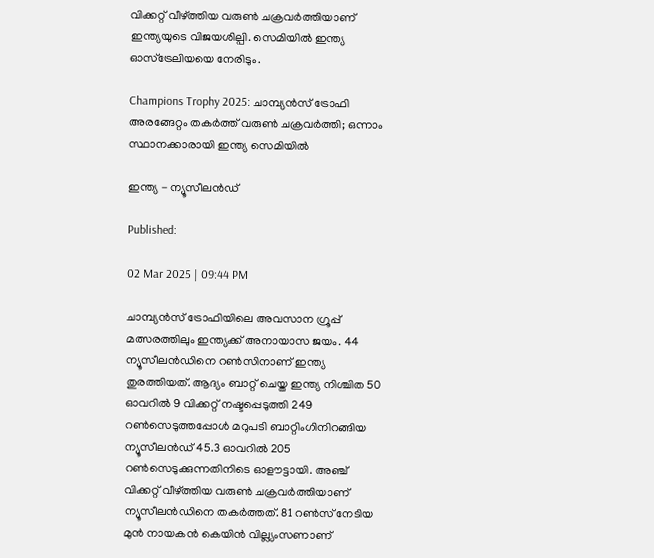വിക്കറ്റ് വീഴ്ത്തിയ വരുൺ ചക്രവർത്തിയാണ് ഇന്ത്യയുടെ വിജയശില്പി. സെമിയിൽ ഇന്ത്യ ഓസ്ട്രേലിയയെ നേരിടും.

Champions Trophy 2025: ചാമ്പ്യൻസ് ട്രോഫി അരങ്ങേറ്റം തകർത്ത് വരുൺ ചക്രവർത്തി; ഒന്നാം സ്ഥാനക്കാരായി ഇന്ത്യ സെമിയിൽ

ഇന്ത്യ - ന്യൂസീലൻഡ്

Published:

02 Mar 2025 | 09:44 PM

ചാമ്പ്യൻസ് ട്രോഫിയിലെ അവസാന ഗ്രൂപ്പ് മത്സരത്തിലും ഇന്ത്യക്ക് അനായാസ ജയം. 44 ന്യൂസീലൻഡിനെ റൺസിനാണ് ഇന്ത്യ തുരത്തിയത്. ആദ്യം ബാറ്റ് ചെയ്ത ഇന്ത്യ നിശ്ചിത 50 ഓവറിൽ 9 വിക്കറ്റ് നഷ്ടപ്പെടുത്തി 249 റൺസെടുത്തപ്പോൾ മറുപടി ബാറ്റിംഗിനിറങ്ങിയ ന്യൂസീലൻഡ് 45.3 ഓവറിൽ 205 റൺസെടുക്കുന്നതിനിടെ ഓളൗട്ടായി. അഞ്ച് വിക്കറ്റ് വീഴ്ത്തിയ വരുൺ ചക്രവർത്തിയാണ് ന്യൂസീലൻഡിനെ തകർത്തത്. 81 റൺസ് നേടിയ മുൻ നായകൻ കെയിൻ വില്ല്യംസണാണ്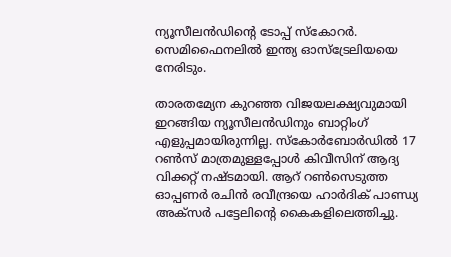ന്യൂസീലൻഡിൻ്റെ ടോപ്പ് സ്കോറർ. സെമിഫൈനലിൽ ഇന്ത്യ ഓസ്ട്രേലിയയെ നേരിടും.

താരതമ്യേന കുറഞ്ഞ വിജയലക്ഷ്യവുമായി ഇറങ്ങിയ ന്യൂസീലൻഡിനും ബാറ്റിംഗ് എളുപ്പമായിരുന്നില്ല. സ്കോർബോർഡിൽ 17 റൺസ് മാത്രമുള്ളപ്പോൾ കിവീസിന് ആദ്യ വിക്കറ്റ് നഷ്ടമായി. ആറ് റൺസെടുത്ത ഓപ്പണർ രചിൻ രവീന്ദ്രയെ ഹാർദിക് പാണ്ഡ്യ അക്സർ പട്ടേലിൻ്റെ കൈകളിലെത്തിച്ചു.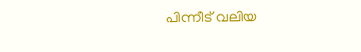പിന്നീട് വലിയ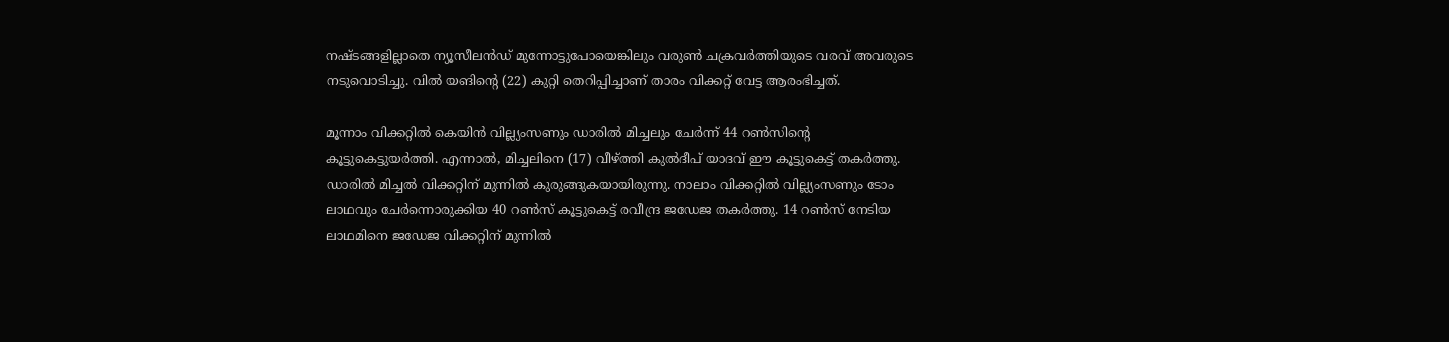നഷ്ടങ്ങളില്ലാതെ ന്യൂസീലൻഡ് മുന്നോട്ടുപോയെങ്കിലും വരുൺ ചക്രവർത്തിയുടെ വരവ് അവരുടെ നടുവൊടിച്ചു. വിൽ യങിൻ്റെ (22) കുറ്റി തെറിപ്പിച്ചാണ് താരം വിക്കറ്റ് വേട്ട ആരംഭിച്ചത്.

മൂന്നാം വിക്കറ്റിൽ കെയിൻ വില്ല്യംസണും ഡാരിൽ മിച്ചലും ചേർന്ന് 44 റൺസിൻ്റെ കൂട്ടുകെട്ടുയർത്തി. എന്നാൽ, മിച്ചലിനെ (17) വീഴ്ത്തി കുൽദീപ് യാദവ് ഈ കൂട്ടുകെട്ട് തകർത്തു. ഡാരിൽ മിച്ചൽ വിക്കറ്റിന് മുന്നിൽ കുരുങ്ങുകയായിരുന്നു. നാലാം വിക്കറ്റിൽ വില്ല്യംസണും ടോം ലാഥവും ചേർന്നൊരുക്കിയ 40 റൺസ് കൂട്ടുകെട്ട് രവീന്ദ്ര ജഡേജ തകർത്തു. 14 റൺസ് നേടിയ ലാഥമിനെ ജഡേജ വിക്കറ്റിന് മുന്നിൽ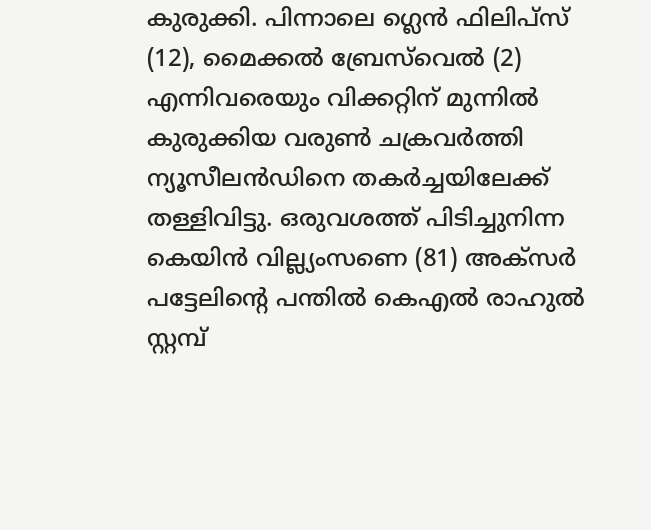കുരുക്കി. പിന്നാലെ ഗ്ലെൻ ഫിലിപ്സ് (12), മൈക്കൽ ബ്രേസ്‌വെൽ (2) എന്നിവരെയും വിക്കറ്റിന് മുന്നിൽ കുരുക്കിയ വരുൺ ചക്രവർത്തി ന്യൂസീലൻഡിനെ തകർച്ചയിലേക്ക് തള്ളിവിട്ടു. ഒരുവശത്ത് പിടിച്ചുനിന്ന കെയിൻ വില്ല്യംസണെ (81) അക്സർ പട്ടേലിൻ്റെ പന്തിൽ കെഎൽ രാഹുൽ സ്റ്റമ്പ്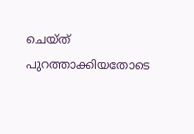ചെയ്ത് പുറത്താക്കിയതോടെ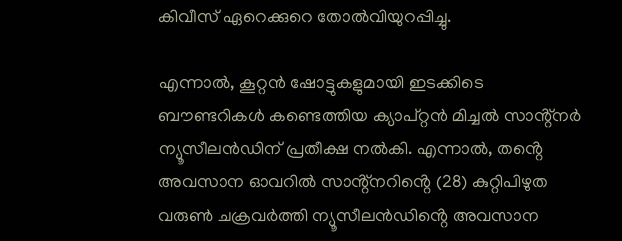കിവീസ് ഏറെക്കുറെ തോൽവിയുറപ്പിച്ചു.

എന്നാൽ, കൂറ്റൻ ഷോട്ടുകളുമായി ഇടക്കിടെ ബൗണ്ടറികൾ കണ്ടെത്തിയ ക്യാപ്റ്റൻ മിച്ചൽ സാൻ്റ്നർ ന്യൂസീലൻഡിന് പ്രതീക്ഷ നൽകി. എന്നാൽ, തൻ്റെ അവസാന ഓവറിൽ സാൻ്റ്നറിൻ്റെ (28) കുറ്റിപിഴുത വരുൺ ചക്രവർത്തി ന്യൂസീലൻഡിൻ്റെ അവസാന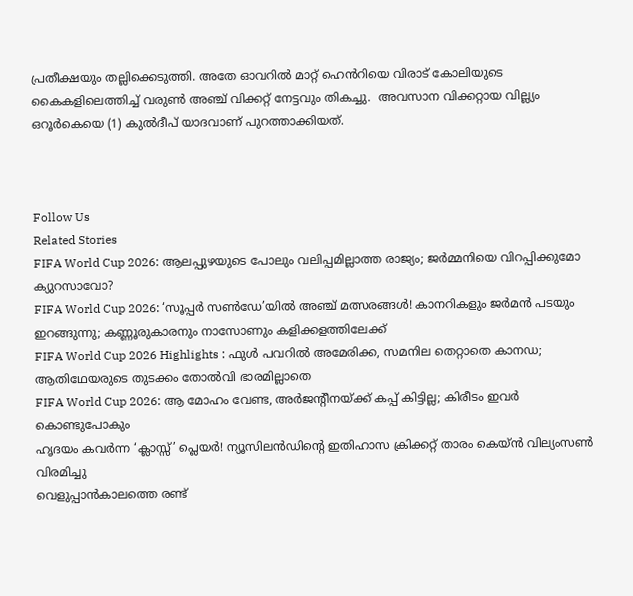പ്രതീക്ഷയും തല്ലിക്കെടുത്തി. അതേ ഓവറിൽ മാറ്റ് ഹെൻറിയെ വിരാട് കോലിയുടെ കൈകളിലെത്തിച്ച് വരുൺ അഞ്ച് വിക്കറ്റ് നേട്ടവും തികച്ചു.  അവസാന വിക്കറ്റായ വില്ല്യം ഒറൂർകെയെ (1) കുൽദീപ് യാദവാണ് പുറത്താക്കിയത്.



Follow Us
Related Stories
FIFA World Cup 2026: ആലപ്പുഴയുടെ പോലും വലിപ്പമില്ലാത്ത രാജ്യം; ജര്‍മ്മനിയെ വിറപ്പിക്കുമോ ക്യുറസാവോ?
FIFA World Cup 2026: ‘സൂപ്പര്‍ സണ്‍ഡേ’യില്‍ അഞ്ച് മത്സരങ്ങള്‍! കാനറികളും ജര്‍മന്‍ പടയും ഇറങ്ങുന്നു; കണ്ണൂരുകാരനും നാസോണും കളിക്കളത്തിലേക്ക്‌
FIFA World Cup 2026 Highlights : ഫുൾ പവറിൽ അമേരിക്ക, സമനില തെറ്റാതെ കാനഡ; ആതിഥേയരുടെ തുടക്കം തോൽവി ഭാരമില്ലാതെ
FIFA World Cup 2026: ആ മോഹം വേണ്ട, അര്‍ജന്റീനയ്ക്ക് കപ്പ് കിട്ടില്ല; കിരീടം ഇവര്‍ കൊണ്ടുപോകും
ഹൃദയം കവർന്ന ‘ക്ലാസ്സ്’ പ്ലെയർ! ന്യൂസിലൻഡിന്റെ ഇതിഹാസ ക്രിക്കറ്റ് താരം കെയ്ൻ വില്യംസൺ വിരമിച്ചു
വെളുപ്പാൻകാലത്തെ രണ്ട്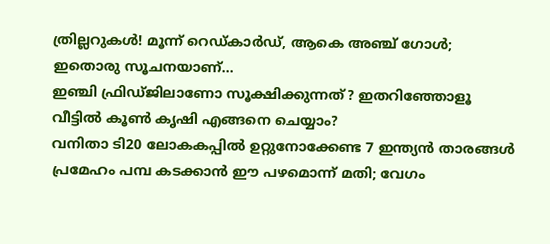ത്രില്ലറുകൾ! മൂന്ന് റെഡ്കാർഡ്, ആകെ അ‌ഞ്ച് ഗോൾ; ഇതൊരു സൂചനയാണ്…
ഇഞ്ചി ഫ്രിഡ്ജിലാണോ സൂക്ഷിക്കുന്നത്? ഇതറിഞ്ഞോളൂ
വീട്ടിൽ കൂൺ കൃഷി എങ്ങനെ ചെയ്യാം?
വനിതാ ടി20 ലോകകപ്പില്‍ ഉറ്റുനോക്കേണ്ട 7 ഇന്ത്യന്‍ താരങ്ങള്‍
പ്രമേഹം പമ്പ കടക്കാന്‍ ഈ പഴമൊന്ന് മതി; വേഗം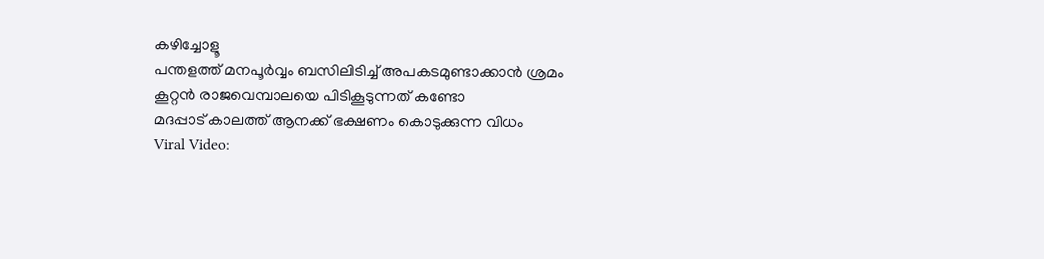കഴിച്ചോളൂ
പന്തളത്ത് മനപൂർവ്വം ബസിലിടിച്ച് അപകടമുണ്ടാക്കാൻ ശ്രമം
കൂറ്റൻ രാജവെമ്പാലയെ പിടികൂടുന്നത് കണ്ടോ
മദപ്പാട് കാലത്ത് ആനക്ക് ഭക്ഷണം കൊടുക്കുന്ന വിധം
Viral Video: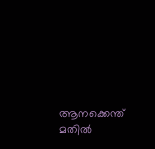ആനക്കെന്ത് മതിൽ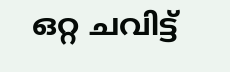ഒറ്റ ചവിട്ട്